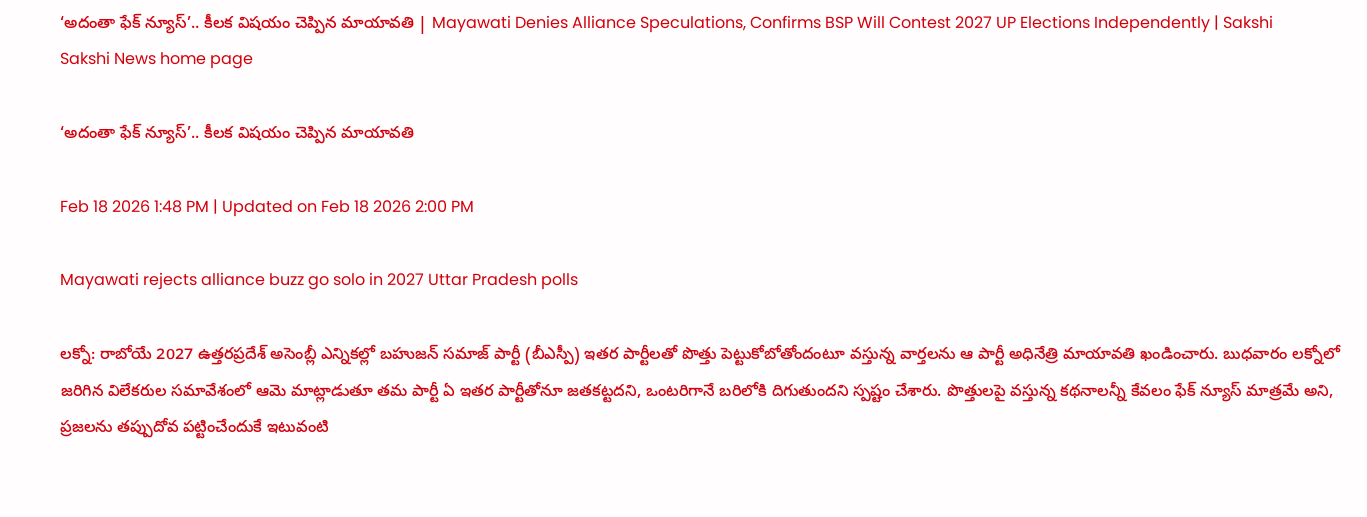‘అదంతా ఫేక్‌ న్యూస్‌’.. కీలక విషయం చెప్పిన మాయావతి | Mayawati Denies Alliance Speculations, Confirms BSP Will Contest 2027 UP Elections Independently | Sakshi
Sakshi News home page

‘అదంతా ఫేక్‌ న్యూస్‌’.. కీలక విషయం చెప్పిన మాయావతి

Feb 18 2026 1:48 PM | Updated on Feb 18 2026 2:00 PM

Mayawati rejects alliance buzz go solo in 2027 Uttar Pradesh polls

లక్నో: రాబోయే 2027 ఉత్తరప్రదేశ్ అసెంబ్లీ ఎన్నికల్లో బహుజన్ సమాజ్ పార్టీ (బీఎస్పీ) ఇతర పార్టీలతో పొత్తు పెట్టుకోబోతోందంటూ వస్తున్న వార్తలను ఆ పార్టీ అధినేత్రి మాయావతి ఖండించారు. బుధవారం లక్నోలో జరిగిన విలేకరుల సమావేశంలో ఆమె మాట్లాడుతూ తమ పార్టీ ఏ ఇతర పార్టీతోనూ జతకట్టదని, ఒంటరిగానే బరిలోకి దిగుతుందని స్పష్టం చేశారు. పొత్తులపై వస్తున్న కథనాలన్నీ కేవలం ఫేక్ న్యూస్ మాత్రమే అని, ప్రజలను తప్పుదోవ పట్టించేందుకే ఇటువంటి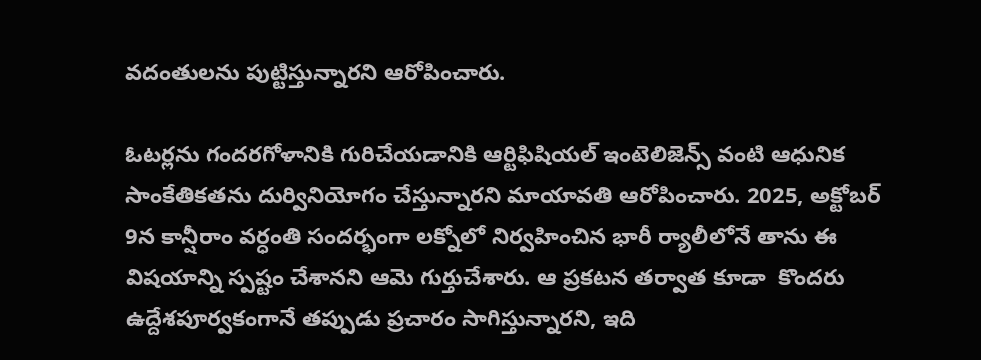వదంతులను పుట్టిస్తున్నారని ఆరోపించారు.

ఓటర్లను గందరగోళానికి గురిచేయడానికి ఆర్టిఫిషియల్ ఇంటెలిజెన్స్ వంటి ఆధునిక సాంకేతికతను దుర్వినియోగం చేస్తున్నారని మాయావతి ఆరోపించారు. 2025, అక్టోబర్ 9న కాన్షీరాం వర్ధంతి సందర్భంగా లక్నోలో నిర్వహించిన భారీ ర్యాలీలోనే తాను ఈ విషయాన్ని స్పష్టం చేశానని ఆమె గుర్తుచేశారు. ఆ ప్రకటన తర్వాత కూడా  కొందరు ఉద్దేశపూర్వకంగానే తప్పుడు ప్రచారం సాగిస్తున్నారని, ఇది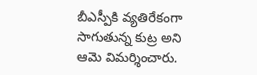బీఎస్పీకి వ్యతిరేకంగా సాగుతున్న కుట్ర అని ఆమె విమర్శించారు.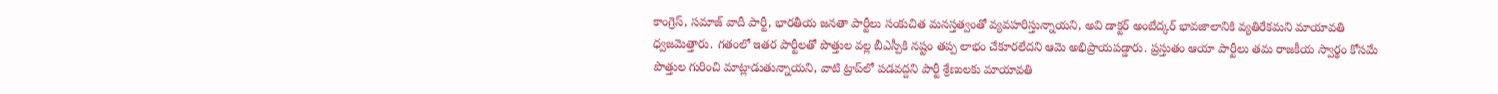కాంగ్రెస్, సమాజ్ వాదీ పార్టీ, భారతీయ జనతా పార్టీలు సంకుచిత మనస్తత్వంతో వ్యవహరిస్తున్నాయని, అవి డాక్టర్ అంబేద్కర్ భావజాలానికి వ్యతిరేకమని మాయావతి ధ్వజమెత్తారు. గతంలో ఇతర పార్టీలతో పొత్తుల వల్ల బీఎస్పీకి నష్టం తప్ప లాభం చేకూరలేదని ఆమె అభిప్రాయపడ్డారు. ప్రస్తుతం ఆయా పార్టీలు తమ రాజకీయ స్వార్థం కోసమే పొత్తుల గురించి మాట్లాడుతున్నాయని, వాటి ట్రాప్‌లో పడవద్దని పార్టీ శ్రేణులకు మాయావతి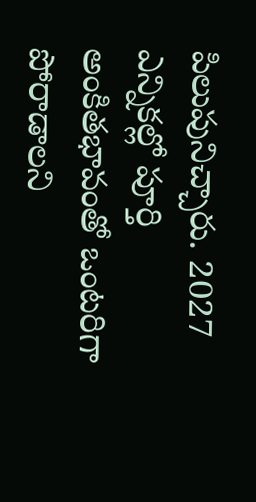పిలుపునిచ్చారు. 2027 ఎన్నికల్లో పూర్తి అంకితభావంతో ఒంటరిగా పోరాడాలని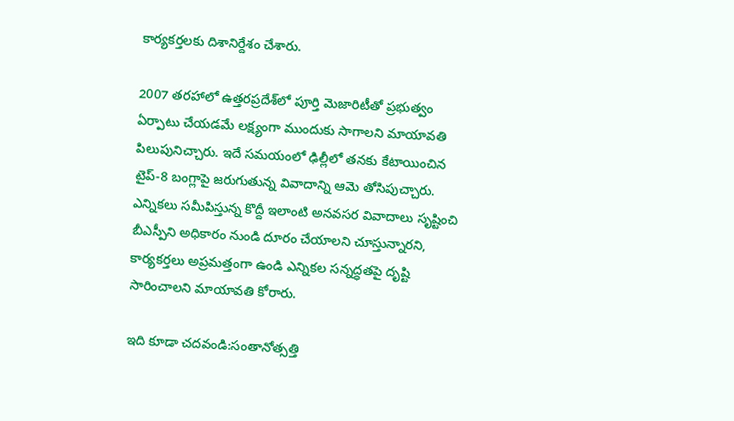కార్యకర్తలకు దిశానిర్దేశం చేశారు.

2007 తరహాలో ఉత్తరప్రదేశ్‌లో పూర్తి మెజారిటీతో ప్రభుత్వం ఏర్పాటు చేయడమే లక్ష్యంగా ముందుకు సాగాలని మాయావతి పిలుపునిచ్చారు. ఇదే సమయంలో ఢిల్లీలో తనకు కేటాయించిన టైప్-8 బంగ్లాపై జరుగుతున్న వివాదాన్ని ఆమె తోసిపుచ్చారు. ఎన్నికలు సమీపిస్తున్న కొద్దీ ఇలాంటి అనవసర వివాదాలు సృష్టించి బీఎస్పీని అధికారం నుండి దూరం చేయాలని చూస్తున్నారని, కార్యకర్తలు అప్రమత్తంగా ఉండి ఎన్నికల సన్నద్ధతపై దృష్టి సారించాలని మాయావతి కోరారు.

ఇది కూడా చదవండి:సంతానోత్సత్తి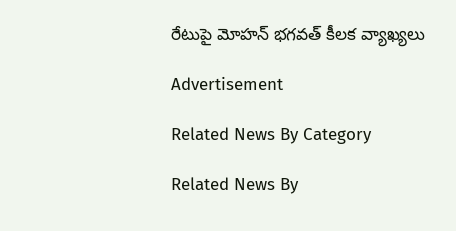రేటుపై మోహన్ భగవత్ కీలక వ్యాఖ్యలు

Advertisement

Related News By Category

Related News By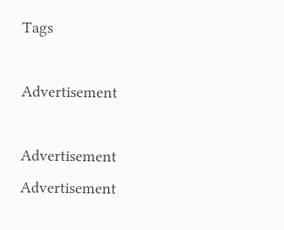Tags

Advertisement

Advertisement
Advertisement